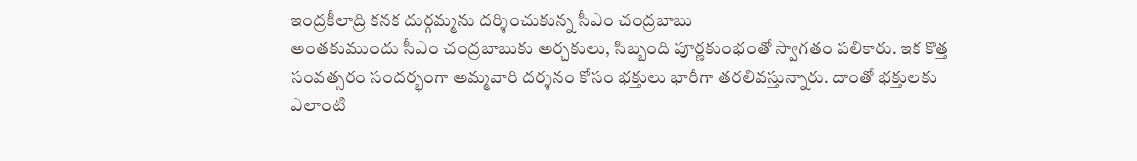ఇంద్రకీలాద్రి కనక దుర్గమ్మను దర్శించుకున్న సీఎం చంద్రబాబు
అంతకుముందు సీఎం చంద్రబాబుకు అర్చకులు, సిబ్బంది పూర్ణకుంభంతో స్వాగతం పలికారు. ఇక కొత్త సంవత్సరం సందర్భంగా అమ్మవారి దర్శనం కోసం భక్తులు భారీగా తరలివస్తున్నారు. దాంతో భక్తులకు ఎలాంటి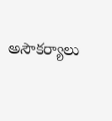అసౌకర్యాలు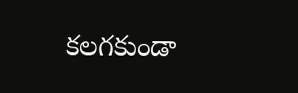కలగకుండా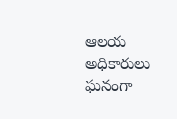ఆలయ అధికారులు ఘనంగా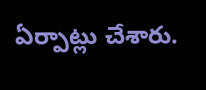ఏర్పాట్లు చేశారు.